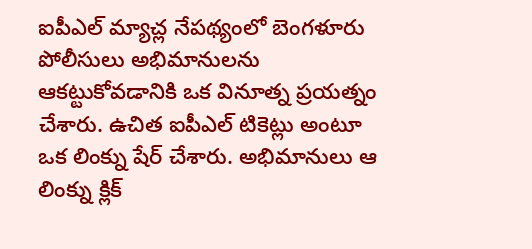ఐపీఎల్ మ్యాచ్ల నేపథ్యంలో బెంగళూరు పోలీసులు అభిమానులను ఆకట్టుకోవడానికి ఒక వినూత్న ప్రయత్నం చేశారు. ఉచిత ఐపీఎల్ టికెట్లు అంటూ ఒక లింక్ను షేర్ చేశారు. అభిమానులు ఆ లింక్ను క్లిక్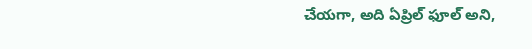చేయగా, అది ఏప్రిల్ ఫూల్ అని,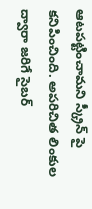ఆటపట్టించామని స్క్రీన్ పై కనిపించింది. అపరిచిత లింకుల ద్వారా జరిగే సైబర్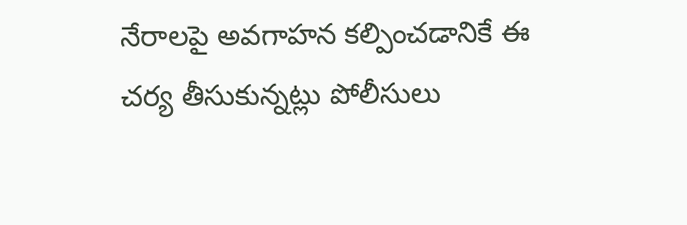నేరాలపై అవగాహన కల్పించడానికే ఈ చర్య తీసుకున్నట్లు పోలీసులు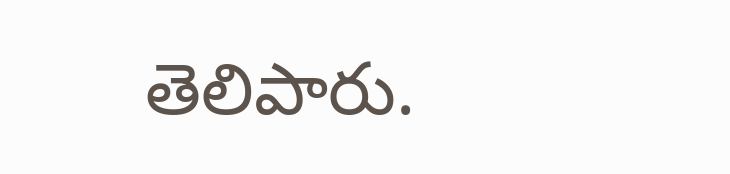తెలిపారు.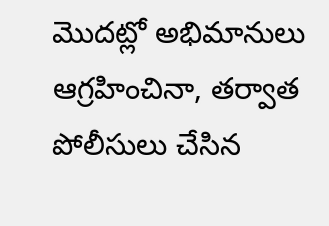మొదట్లో అభిమానులు ఆగ్రహించినా, తర్వాత పోలీసులు చేసిన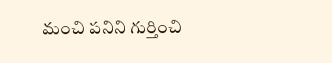మంచి పనిని గుర్తించి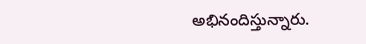అభినందిస్తున్నారు.